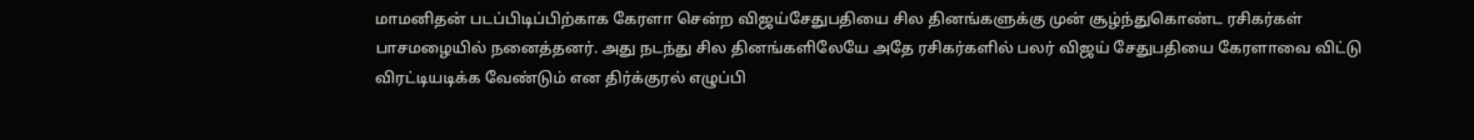மாமனிதன் படப்பிடிப்பிற்காக கேரளா சென்ற விஜய்சேதுபதியை சில தினங்களுக்கு முன் சூழ்ந்துகொண்ட ரசிகர்கள் பாசமழையில் நனைத்தனர். அது நடந்து சில தினங்களிலேயே அதே ரசிகர்களில் பலர் விஜய் சேதுபதியை கேரளாவை விட்டு விரட்டியடிக்க வேண்டும் என திர்க்குரல் எழுப்பி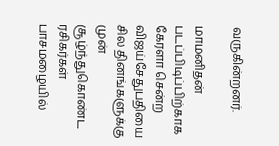வருகின்றனர்.

மாமனிதன் படப்பிடிப்பிற்காக கேரளா சென்ற விஜய்சேதுபதியை சில தினங்களுக்கு முன் சூழ்ந்துகொண்ட ரசிகர்கள் பாசமழையில்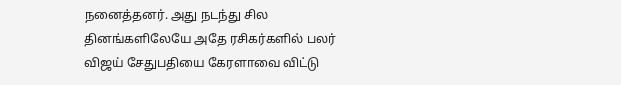நனைத்தனர். அது நடந்து சில தினங்களிலேயே அதே ரசிகர்களில் பலர் விஜய் சேதுபதியை கேரளாவை விட்டு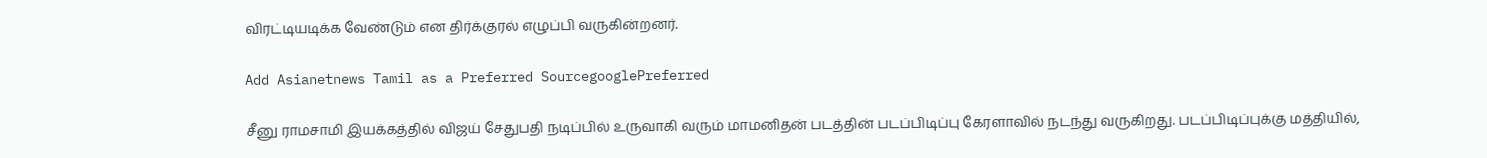விரட்டியடிக்க வேண்டும் என திர்க்குரல் எழுப்பி வருகின்றனர்.

Add Asianetnews Tamil as a Preferred SourcegooglePreferred

சீனு ராமசாமி இயக்கத்தில் விஜய் சேதுபதி நடிப்பில் உருவாகி வரும் மாமனிதன் படத்தின் படப்பிடிப்பு கேரளாவில் நடந்து வருகிறது. படப்பிடிப்புக்கு மத்தியில்,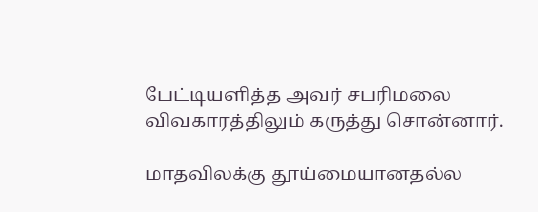பேட்டியளித்த அவர் சபரிமலை விவகாரத்திலும் கருத்து சொன்னார்.

மாதவிலக்கு தூய்மையானதல்ல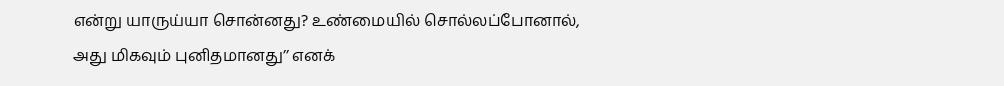என்று யாருய்யா சொன்னது? உண்மையில் சொல்லப்போனால், அது மிகவும் புனிதமானது’’ எனக்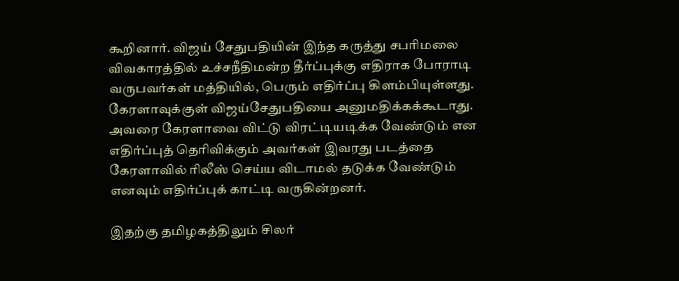கூறினார். விஜய் சேதுபதியின் இந்த கருத்து சபரிமலை விவகாரத்தில் உச்சநீதிமன்ற தீர்ப்புக்கு எதிராக போராடி வருபவர்கள் மத்தியில், பெரும் எதிர்ப்பு கிளம்பியுள்ளது. கேரளாவுக்குள் விஜய்சேதுபதியை அனுமதிக்கக்கூடாது. அவரை கேரளாவை விட்டு விரட்டியடிக்க வேண்டும் என எதிர்ப்புத் தெரிவிக்கும் அவர்கள் இவரது படத்தை கேரளாவில் ரிலீஸ் செய்ய விடாமல் தடுக்க வேண்டும் எனவும் எதிர்ப்புக் காட்டி வருகின்றனர்.

இதற்கு தமிழகத்திலும் சிலர்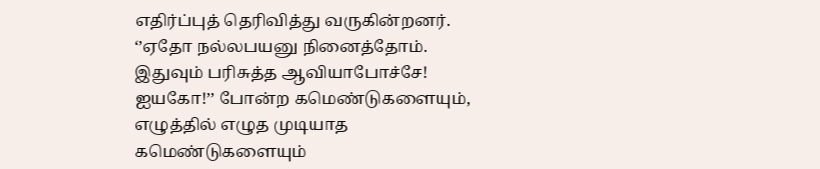எதிர்ப்புத் தெரிவித்து வருகின்றனர். ‘’ஏதோ நல்லபயனு நினைத்தோம். இதுவும் பரிசுத்த ஆவியாபோச்சே! ஐயகோ!’’ போன்ற கமெண்டுகளையும், எழுத்தில் எழுத முடியாத கமெண்டுகளையும்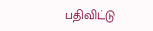பதிவிட்டு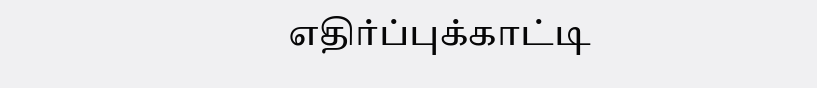எதிர்ப்புக்காட்டி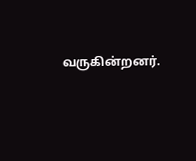வருகின்றனர்.